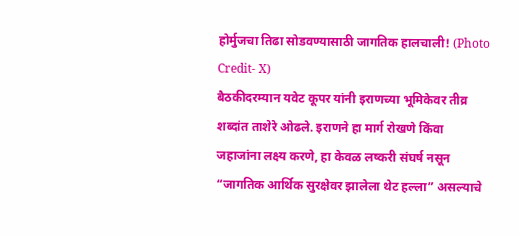होर्मुजचा तिढा सोडवण्यासाठी जागतिक हालचाली! (Photo Credit- X)
बैठकीदरम्यान यवेट कूपर यांनी इराणच्या भूमिकेवर तीव्र शब्दांत ताशेरे ओढले. इराणने हा मार्ग रोखणे किंवा जहाजांना लक्ष्य करणे, हा केवळ लष्करी संघर्ष नसून “जागतिक आर्थिक सुरक्षेवर झालेला थेट हल्ला” असल्याचे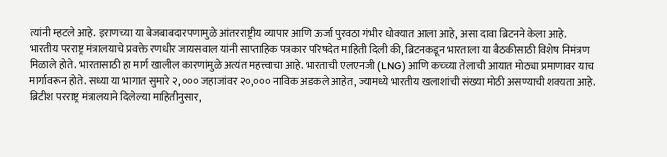त्यांनी म्हटले आहे. इराणच्या या बेजबाबदारपणामुळे आंतरराष्ट्रीय व्यापार आणि ऊर्जा पुरवठा गंभीर धोक्यात आला आहे, असा दावा ब्रिटनने केला आहे.
भारतीय परराष्ट्र मंत्रालयाचे प्रवक्ते रणधीर जायसवाल यांनी साप्ताहिक पत्रकार परिषदेत माहिती दिली की, ब्रिटनकडून भारताला या बैठकीसाठी विशेष निमंत्रण मिळाले होते. भारतासाठी हा मार्ग खालील कारणांमुळे अत्यंत महत्त्वाचा आहे. भारताची एलएनजी (LNG) आणि कच्च्या तेलाची आयात मोठ्या प्रमाणावर याच मार्गावरून होते. सध्या या भागात सुमारे २,००० जहाजांवर २०,००० नाविक अडकले आहेत, ज्यामध्ये भारतीय खलाशांची संख्या मोठी असण्याची शक्यता आहे.
ब्रिटीश परराष्ट्र मंत्रालयाने दिलेल्या माहितीनुसार,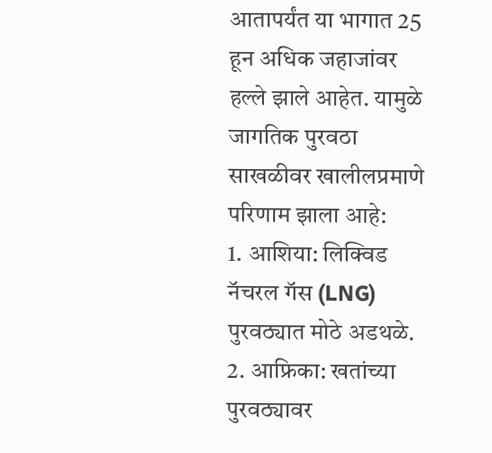आतापर्यंत या भागात 25 हून अधिक जहाजांवर हल्ले झाले आहेत. यामुळे जागतिक पुरवठा साखळीवर खालीलप्रमाणे परिणाम झाला आहे:
1. आशिया: लिक्विड नॅचरल गॅस (LNG) पुरवठ्यात मोठे अडथळे.
2. आफ्रिका: खतांच्या पुरवठ्यावर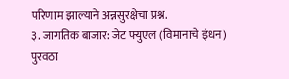परिणाम झाल्याने अन्नसुरक्षेचा प्रश्न.
३. जागतिक बाजार: जेट फ्युएल (विमानाचे इंधन) पुरवठा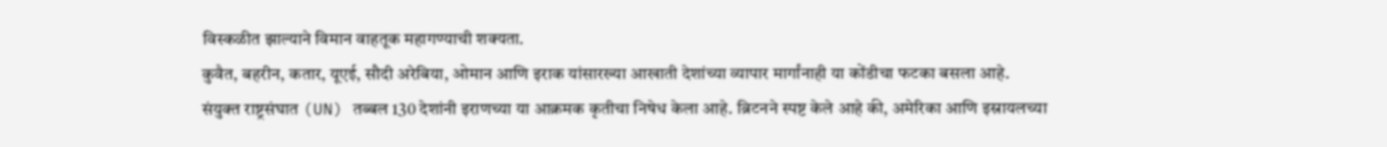विस्कळीत झाल्याने विमान वाहतूक महागण्याची शक्यता.
कुवैत, बहरीन, कतार, यूएई, सौदी अरेबिया, ओमान आणि इराक यांसारख्या आखाती देशांच्या व्यापार मार्गांनाही या कोंडीचा फटका बसला आहे.
संयुक्त राष्ट्रसंघात (UN) तब्बल 130 देशांनी इराणच्या या आक्रमक कृतीचा निषेध केला आहे. ब्रिटनने स्पष्ट केले आहे की, अमेरिका आणि इस्रायलच्या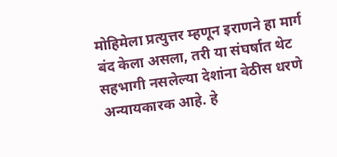मोहिमेला प्रत्युत्तर म्हणून इराणने हा मार्ग बंद केला असला, तरी या संघर्षात थेट सहभागी नसलेल्या देशांना वेठीस धरणे अन्यायकारक आहे. हे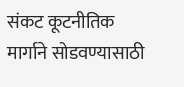संकट कूटनीतिक मार्गाने सोडवण्यासाठी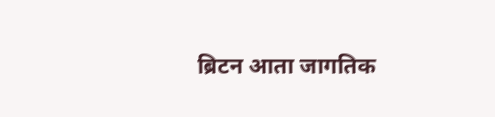ब्रिटन आता जागतिक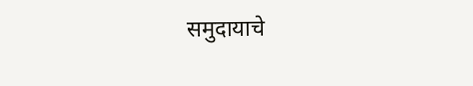समुदायाचे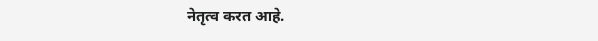नेतृत्व करत आहे.